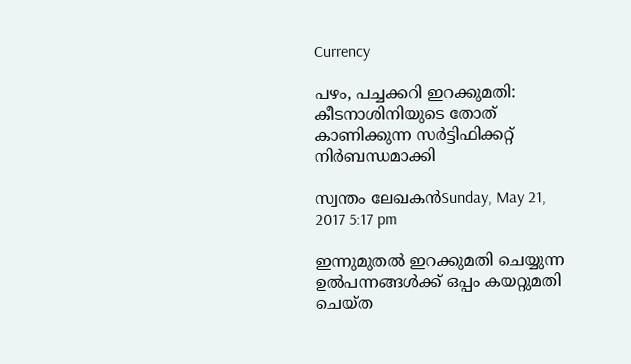Currency

പഴം, പച്ചക്കറി ഇറക്കുമതി: കീടനാശിനിയുടെ തോത് കാണിക്കുന്ന സര്‍ട്ടിഫിക്കറ്റ് നിര്‍ബന്ധമാക്കി

സ്വന്തം ലേഖകന്‍Sunday, May 21, 2017 5:17 pm

ഇന്നുമുതല്‍ ഇറക്കുമതി ചെയ്യുന്ന ഉല്‍പന്നങ്ങള്‍ക്ക് ഒപ്പം കയറ്റുമതി ചെയ്ത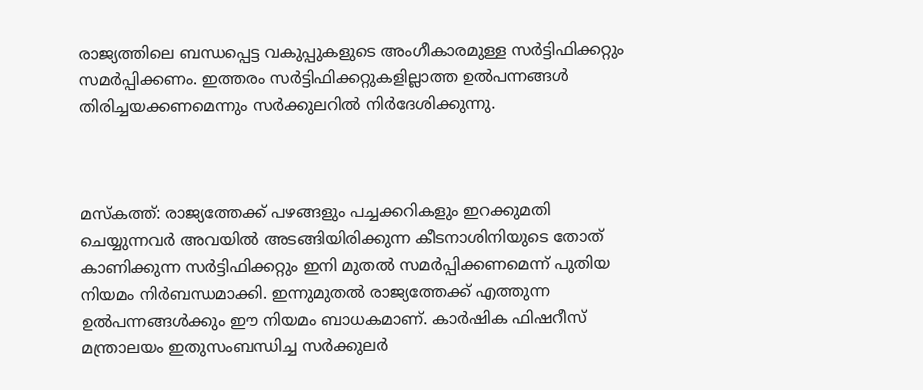രാജ്യത്തിലെ ബന്ധപ്പെട്ട വകുപ്പുകളുടെ അംഗീകാരമുള്ള സര്‍ട്ടിഫിക്കറ്റും സമര്‍പ്പിക്കണം. ഇത്തരം സര്‍ട്ടിഫിക്കറ്റുകളില്ലാത്ത ഉല്‍പന്നങ്ങള്‍ തിരിച്ചയക്കണമെന്നും സര്‍ക്കുലറില്‍ നിര്‍ദേശിക്കുന്നു.



മസ്‌കത്ത്: രാജ്യത്തേക്ക് പഴങ്ങളും പച്ചക്കറികളും ഇറക്കുമതി ചെയ്യുന്നവര്‍ അവയില്‍ അടങ്ങിയിരിക്കുന്ന കീടനാശിനിയുടെ തോത് കാണിക്കുന്ന സര്‍ട്ടിഫിക്കറ്റും ഇനി മുതല്‍ സമര്‍പ്പിക്കണമെന്ന് പുതിയ നിയമം നിര്‍ബന്ധമാക്കി. ഇന്നുമുതല്‍ രാജ്യത്തേക്ക് എത്തുന്ന ഉല്‍പന്നങ്ങള്‍ക്കും ഈ നിയമം ബാധകമാണ്. കാര്‍ഷിക ഫിഷറീസ് മന്ത്രാലയം ഇതുസംബന്ധിച്ച സര്‍ക്കുലര്‍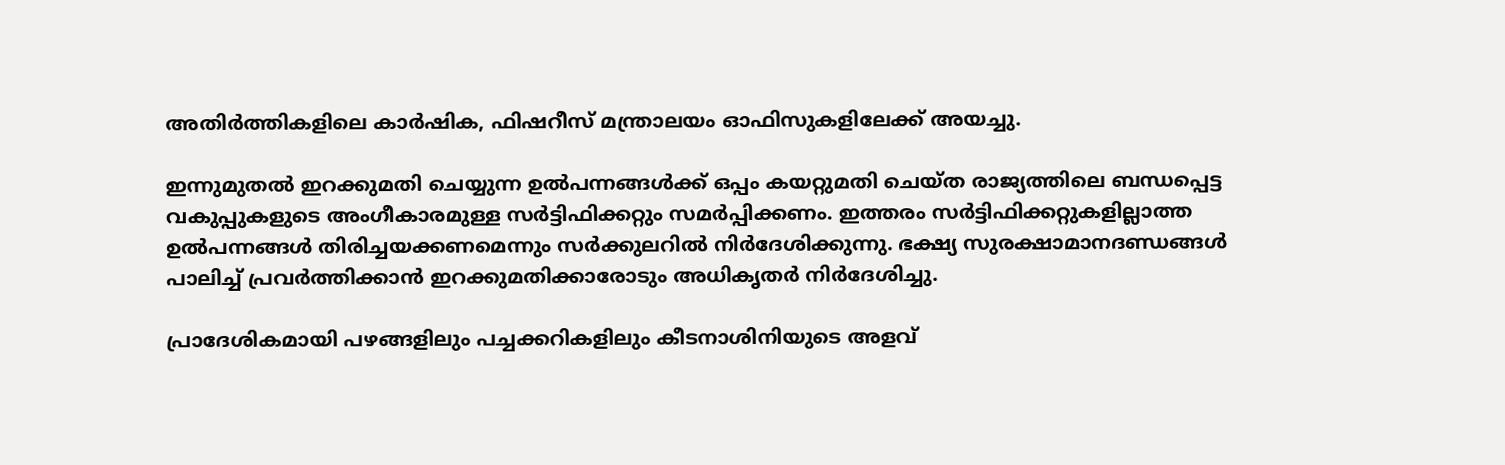അതിര്‍ത്തികളിലെ കാര്‍ഷിക, ഫിഷറീസ് മന്ത്രാലയം ഓഫിസുകളിലേക്ക് അയച്ചു.

ഇന്നുമുതല്‍ ഇറക്കുമതി ചെയ്യുന്ന ഉല്‍പന്നങ്ങള്‍ക്ക് ഒപ്പം കയറ്റുമതി ചെയ്ത രാജ്യത്തിലെ ബന്ധപ്പെട്ട വകുപ്പുകളുടെ അംഗീകാരമുള്ള സര്‍ട്ടിഫിക്കറ്റും സമര്‍പ്പിക്കണം. ഇത്തരം സര്‍ട്ടിഫിക്കറ്റുകളില്ലാത്ത ഉല്‍പന്നങ്ങള്‍ തിരിച്ചയക്കണമെന്നും സര്‍ക്കുലറില്‍ നിര്‍ദേശിക്കുന്നു. ഭക്ഷ്യ സുരക്ഷാമാനദണ്ഡങ്ങള്‍ പാലിച്ച് പ്രവര്‍ത്തിക്കാന്‍ ഇറക്കുമതിക്കാരോടും അധികൃതര്‍ നിര്‍ദേശിച്ചു.

പ്രാദേശികമായി പഴങ്ങളിലും പച്ചക്കറികളിലും കീടനാശിനിയുടെ അളവ്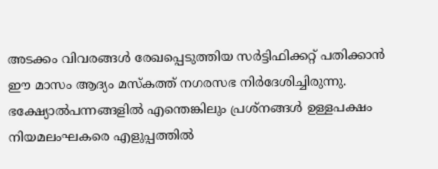അടക്കം വിവരങ്ങള്‍ രേഖപ്പെടുത്തിയ സര്‍ട്ടിഫിക്കറ്റ് പതിക്കാന്‍ ഈ മാസം ആദ്യം മസ്‌കത്ത് നഗരസഭ നിര്‍ദേശിച്ചിരുന്നു. ഭക്ഷ്യോല്‍പന്നങ്ങളില്‍ എന്തെങ്കിലും പ്രശ്‌നങ്ങള്‍ ഉള്ളപക്ഷം നിയമലംഘകരെ എളുപ്പത്തില്‍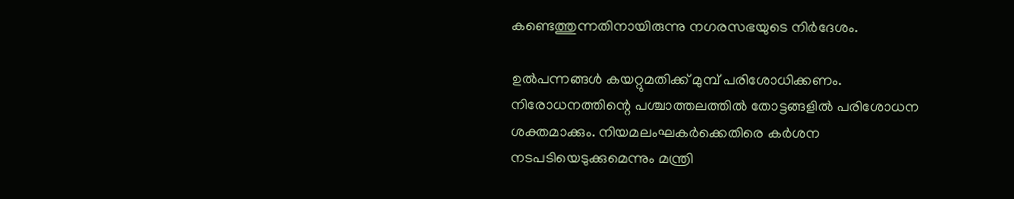കണ്ടെത്തുന്നതിനായിരുന്നു നഗരസഭയുടെ നിര്‍ദേശം.

ഉല്‍പന്നങ്ങള്‍ കയറ്റുമതിക്ക് മുമ്പ് പരിശോധിക്കണം. നിരോധനത്തിന്റെ പശ്ചാത്തലത്തില്‍ തോട്ടങ്ങളില്‍ പരിശോധന ശക്തമാക്കും. നിയമലംഘകര്‍ക്കെതിരെ കര്‍ശന നടപടിയെടുക്കുമെന്നും മന്ത്രി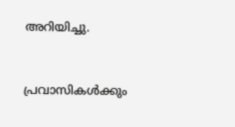അറിയിച്ചു.


പ്രവാസികൾക്കും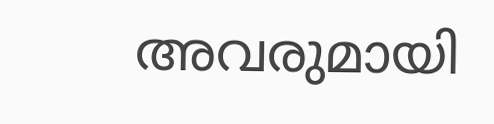അവരുമായി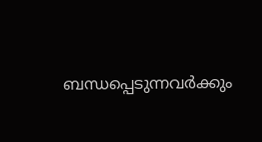ബന്ധപ്പെടുന്നവർക്കും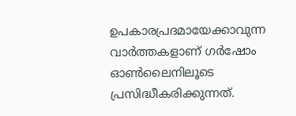ഉപകാരപ്രദമായേക്കാവുന്ന വാർത്തകളാണ് ഗർഷോം ഓൺലൈനിലൂടെ പ്രസിദ്ധീകരിക്കുന്നത്.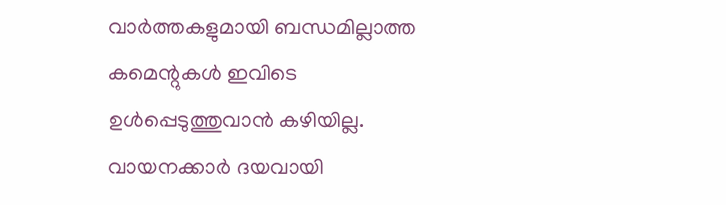വാർത്തകളുമായി ബന്ധമില്ലാത്ത കമെന്റുകൾ ഇവിടെ ഉൾപ്പെടുത്തുവാൻ കഴിയില്ല. വായനക്കാർ ദയവായി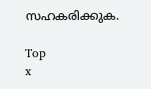സഹകരിക്കുക.

Top
x